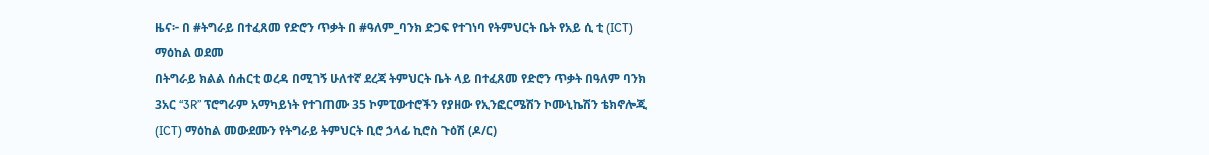ዜና፦ በ #ትግራይ በተፈጸመ የድሮን ጥቃት በ #ዓለም_ባንክ ድጋፍ የተገነባ የትምህርት ቤት የአይ ሲ ቲ (ICT) ማዕከል ወደመ
በትግራይ ክልል ሰሐርቲ ወረዳ በሚገኝ ሁለተኛ ደረጃ ትምህርት ቤት ላይ በተፈጸመ የድሮን ጥቃት በዓለም ባንክ 3አር “3R” ፕሮግራም አማካይነት የተገጠሙ 35 ኮምፒውተሮችን የያዘው የኢንፎርሜሽን ኮሙኒኬሽን ቴክኖሎጂ (ICT) ማዕከል መውደሙን የትግራይ ትምህርት ቢሮ ኃላፊ ኪሮስ ጉዕሽ (ዶ/ር)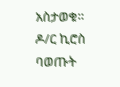አስታወቁ።
ዶ/ር ኪሮስ ባወጡት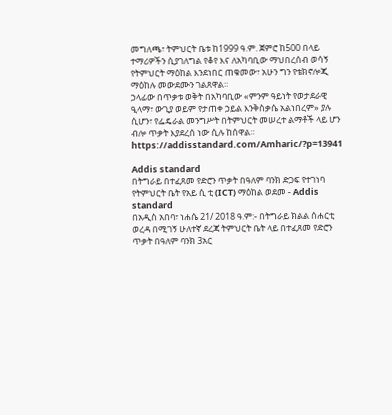መግለጫ፣ ትምህርት ቤቱ ከ1999 ዓ.ም. ጀምሮ ከ500 በላይ ተማሪዎችን ሲያገለግል የቆየ እና ለአካባቢው ማህበረሰብ ወሳኝ የትምህርት ማዕከል እንደነበር ጠቁመው፣ አሁን ግን የቴክኖሎጂ ማዕከሉ መውደሙን ገልጸዋል።
ኃላፊው በጥቃቱ ወቅት በአካባቢው «ምንም ዓይነት የወታደራዊ ዒላማ፣ ውጊያ ወይም የታጠቀ ኃይል እንቅስቃሴ አልነበረም» ያሉ ሲሆን፣ የፌዴራል መንግሥት በትምህርት መሠረተ ልማቶች ላይ ሆን ብሎ ጥቃት እያደረሰ ነው ሲሉ ከሰዋል።
https://addisstandard.com/Amharic/?p=13941

Addis standard
በትግራይ በተፈጸመ የድሮን ጥቃት በዓለም ባንክ ድጋፍ የተገነባ የትምህርት ቤት የአይ ሲ ቲ (ICT) ማዕከል ወደመ - Addis standard
በአዲስ አበባ፣ ነሐሴ 21/ 2018 ዓ.ም:- በትግራይ ክልል ሰሐርቲ ወረዳ በሚገኝ ሁለተኛ ደረጃ ትምህርት ቤት ላይ በተፈጸመ የድሮን ጥቃት በዓለም ባንክ 3አር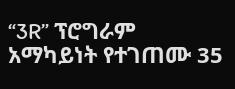“3R” ፕሮግራም አማካይነት የተገጠሙ 35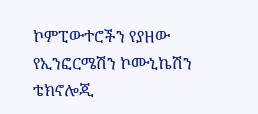ኮምፒውተሮችን የያዘው የኢንፎርሜሽን ኮሙኒኬሽን ቴክኖሎጂ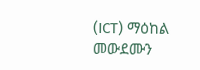(ICT) ማዕከል መውደሙን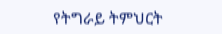የትግራይ ትምህርት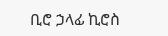ቢሮ ኃላፊ ኪሮስ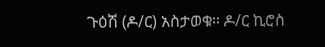ጉዕሽ (ዶ/ር) አስታወቁ። ዶ/ር ኪሮስ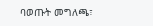ባወጡት መግለጫ፣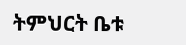ትምህርት ቤቱ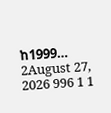ከ1999…
2August 27, 2026 996 1 1